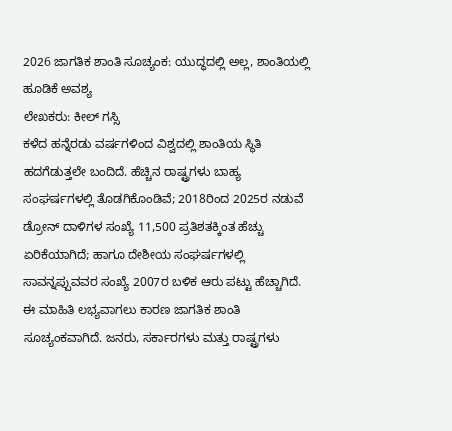2026 ಜಾಗತಿಕ ಶಾಂತಿ ಸೂಚ್ಯಂಕ: ಯುದ್ಧದಲ್ಲಿ ಅಲ್ಲ, ಶಾಂತಿಯಲ್ಲಿ ಹೂಡಿಕೆ ಅವಶ್ಯ
ಲೇಖಕರು: ಕೀಲ್ ಗಸ್ಸಿ
ಕಳೆದ ಹನ್ನೆರಡು ವರ್ಷಗಳಿಂದ ವಿಶ್ವದಲ್ಲಿ ಶಾಂತಿಯ ಸ್ಥಿತಿ ಹದಗೆಡುತ್ತಲೇ ಬಂದಿದೆ. ಹೆಚ್ಚಿನ ರಾಷ್ಟ್ರಗಳು ಬಾಹ್ಯ ಸಂಘರ್ಷಗಳಲ್ಲಿ ತೊಡಗಿಕೊಂಡಿವೆ; 2018ರಿಂದ 2025ರ ನಡುವೆ ಡ್ರೋನ್ ದಾಳಿಗಳ ಸಂಖ್ಯೆ 11,500 ಪ್ರತಿಶತಕ್ಕಿಂತ ಹೆಚ್ಚು ಏರಿಕೆಯಾಗಿದೆ; ಹಾಗೂ ದೇಶೀಯ ಸಂಘರ್ಷಗಳಲ್ಲಿ ಸಾವನ್ನಪ್ಪುವವರ ಸಂಖ್ಯೆ 2007ರ ಬಳಿಕ ಆರು ಪಟ್ಟು ಹೆಚ್ಚಾಗಿದೆ.
ಈ ಮಾಹಿತಿ ಲಭ್ಯವಾಗಲು ಕಾರಣ ಜಾಗತಿಕ ಶಾಂತಿ ಸೂಚ್ಯಂಕವಾಗಿದೆ. ಜನರು, ಸರ್ಕಾರಗಳು ಮತ್ತು ರಾಷ್ಟ್ರಗಳು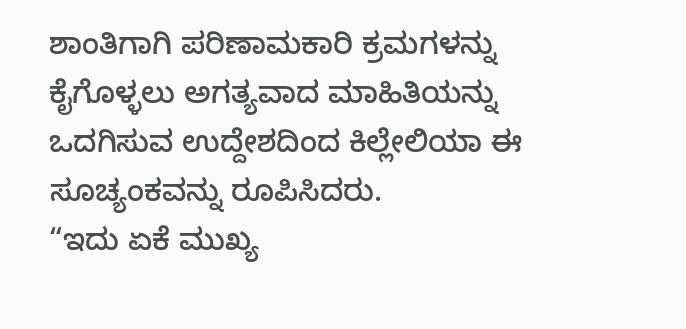ಶಾಂತಿಗಾಗಿ ಪರಿಣಾಮಕಾರಿ ಕ್ರಮಗಳನ್ನು ಕೈಗೊಳ್ಳಲು ಅಗತ್ಯವಾದ ಮಾಹಿತಿಯನ್ನು ಒದಗಿಸುವ ಉದ್ದೇಶದಿಂದ ಕಿಲ್ಲೇಲಿಯಾ ಈ ಸೂಚ್ಯಂಕವನ್ನು ರೂಪಿಸಿದರು.
“ಇದು ಏಕೆ ಮುಖ್ಯ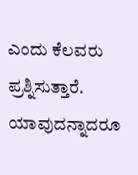ಎಂದು ಕೆಲವರು ಪ್ರಶ್ನಿಸುತ್ತಾರೆ. ಯಾವುದನ್ನಾದರೂ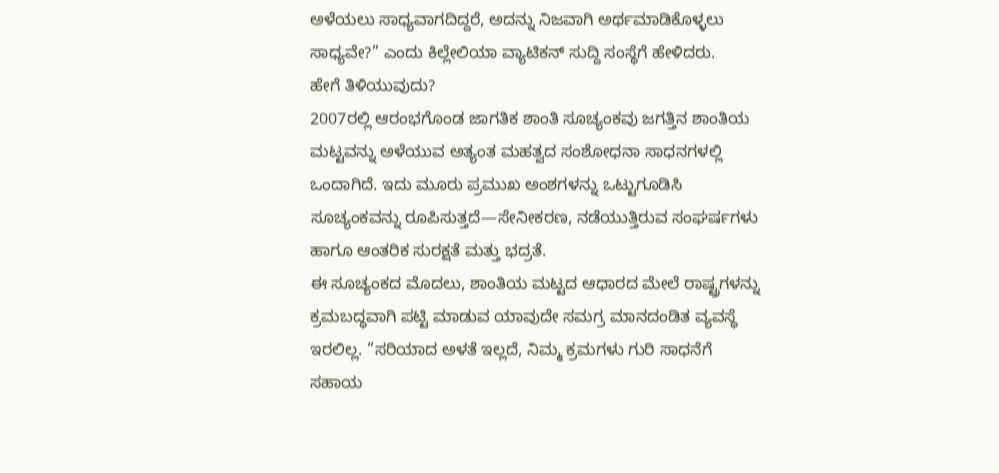ಅಳೆಯಲು ಸಾಧ್ಯವಾಗದಿದ್ದರೆ, ಅದನ್ನು ನಿಜವಾಗಿ ಅರ್ಥಮಾಡಿಕೊಳ್ಳಲು ಸಾಧ್ಯವೇ?” ಎಂದು ಕಿಲ್ಲೇಲಿಯಾ ವ್ಯಾಟಿಕನ್ ಸುದ್ದಿ ಸಂಸ್ಥೆಗೆ ಹೇಳಿದರು.
ಹೇಗೆ ತಿಳಿಯುವುದು?
2007ರಲ್ಲಿ ಆರಂಭಗೊಂಡ ಜಾಗತಿಕ ಶಾಂತಿ ಸೂಚ್ಯಂಕವು ಜಗತ್ತಿನ ಶಾಂತಿಯ ಮಟ್ಟವನ್ನು ಅಳೆಯುವ ಅತ್ಯಂತ ಮಹತ್ವದ ಸಂಶೋಧನಾ ಸಾಧನಗಳಲ್ಲಿ ಒಂದಾಗಿದೆ. ಇದು ಮೂರು ಪ್ರಮುಖ ಅಂಶಗಳನ್ನು ಒಟ್ಟುಗೂಡಿಸಿ ಸೂಚ್ಯಂಕವನ್ನು ರೂಪಿಸುತ್ತದೆ—ಸೇನೀಕರಣ, ನಡೆಯುತ್ತಿರುವ ಸಂಘರ್ಷಗಳು ಹಾಗೂ ಆಂತರಿಕ ಸುರಕ್ಷತೆ ಮತ್ತು ಭದ್ರತೆ.
ಈ ಸೂಚ್ಯಂಕದ ಮೊದಲು, ಶಾಂತಿಯ ಮಟ್ಟದ ಆಧಾರದ ಮೇಲೆ ರಾಷ್ಟ್ರಗಳನ್ನು ಕ್ರಮಬದ್ಧವಾಗಿ ಪಟ್ಟಿ ಮಾಡುವ ಯಾವುದೇ ಸಮಗ್ರ ಮಾನದಂಡಿತ ವ್ಯವಸ್ಥೆ ಇರಲಿಲ್ಲ. “ಸರಿಯಾದ ಅಳತೆ ಇಲ್ಲದೆ, ನಿಮ್ಮ ಕ್ರಮಗಳು ಗುರಿ ಸಾಧನೆಗೆ ಸಹಾಯ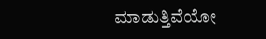ಮಾಡುತ್ತಿವೆಯೋ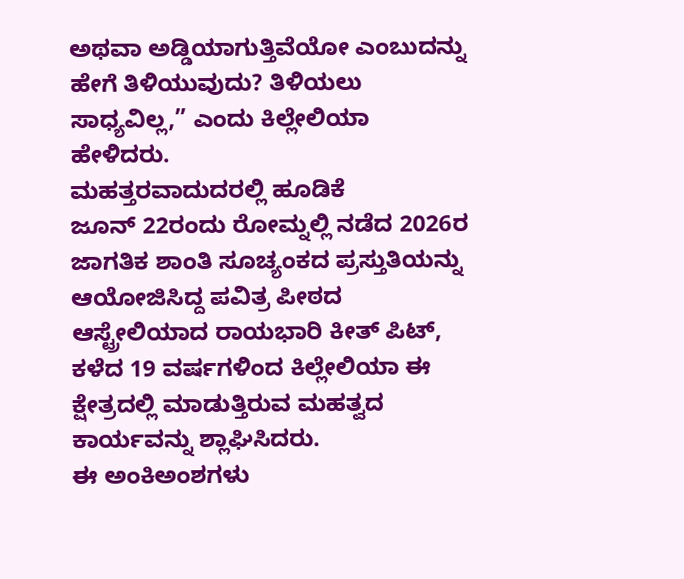ಅಥವಾ ಅಡ್ಡಿಯಾಗುತ್ತಿವೆಯೋ ಎಂಬುದನ್ನು ಹೇಗೆ ತಿಳಿಯುವುದು? ತಿಳಿಯಲು ಸಾಧ್ಯವಿಲ್ಲ,” ಎಂದು ಕಿಲ್ಲೇಲಿಯಾ ಹೇಳಿದರು.
ಮಹತ್ತರವಾದುದರಲ್ಲಿ ಹೂಡಿಕೆ
ಜೂನ್ 22ರಂದು ರೋಮ್ನಲ್ಲಿ ನಡೆದ 2026ರ ಜಾಗತಿಕ ಶಾಂತಿ ಸೂಚ್ಯಂಕದ ಪ್ರಸ್ತುತಿಯನ್ನು ಆಯೋಜಿಸಿದ್ದ ಪವಿತ್ರ ಪೀಠದ ಆಸ್ಟ್ರೇಲಿಯಾದ ರಾಯಭಾರಿ ಕೀತ್ ಪಿಟ್, ಕಳೆದ 19 ವರ್ಷಗಳಿಂದ ಕಿಲ್ಲೇಲಿಯಾ ಈ ಕ್ಷೇತ್ರದಲ್ಲಿ ಮಾಡುತ್ತಿರುವ ಮಹತ್ವದ ಕಾರ್ಯವನ್ನು ಶ್ಲಾಘಿಸಿದರು.
ಈ ಅಂಕಿಅಂಶಗಳು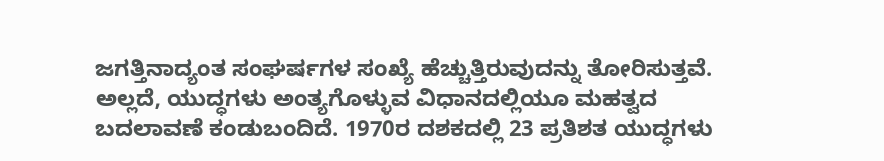ಜಗತ್ತಿನಾದ್ಯಂತ ಸಂಘರ್ಷಗಳ ಸಂಖ್ಯೆ ಹೆಚ್ಚುತ್ತಿರುವುದನ್ನು ತೋರಿಸುತ್ತವೆ. ಅಲ್ಲದೆ, ಯುದ್ಧಗಳು ಅಂತ್ಯಗೊಳ್ಳುವ ವಿಧಾನದಲ್ಲಿಯೂ ಮಹತ್ವದ ಬದಲಾವಣೆ ಕಂಡುಬಂದಿದೆ. 1970ರ ದಶಕದಲ್ಲಿ 23 ಪ್ರತಿಶತ ಯುದ್ಧಗಳು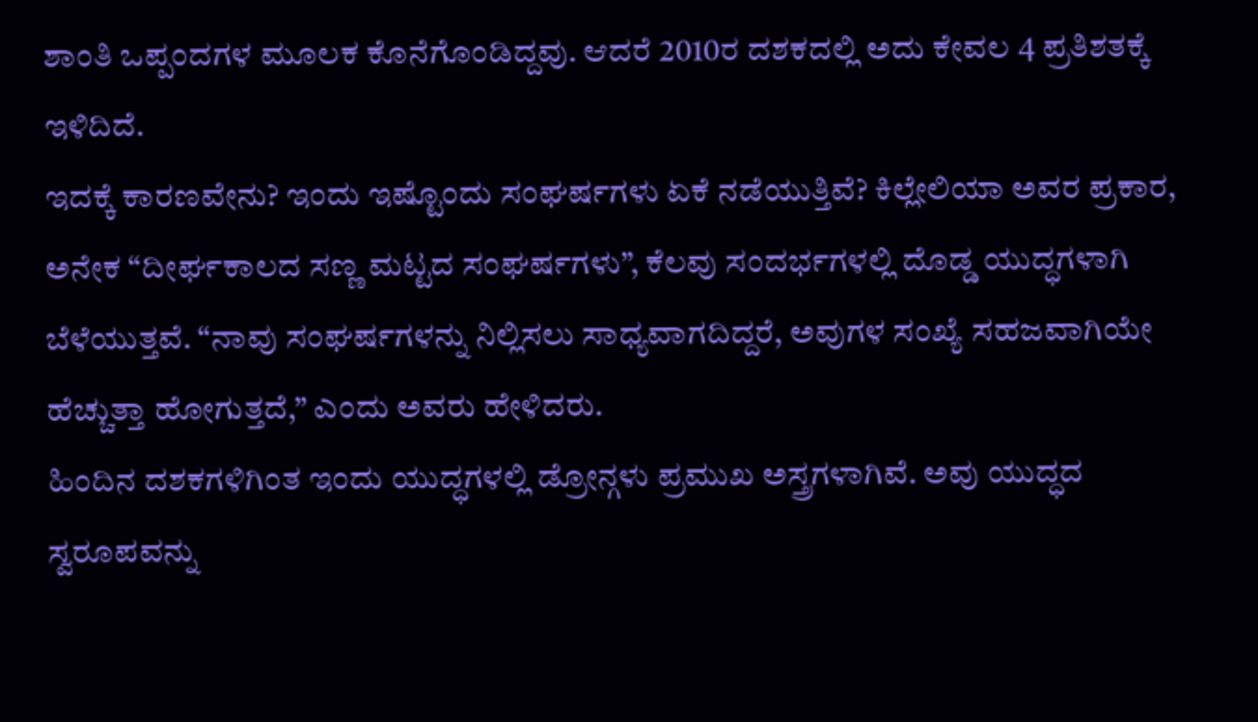ಶಾಂತಿ ಒಪ್ಪಂದಗಳ ಮೂಲಕ ಕೊನೆಗೊಂಡಿದ್ದವು. ಆದರೆ 2010ರ ದಶಕದಲ್ಲಿ ಅದು ಕೇವಲ 4 ಪ್ರತಿಶತಕ್ಕೆ ಇಳಿದಿದೆ.
ಇದಕ್ಕೆ ಕಾರಣವೇನು? ಇಂದು ಇಷ್ಟೊಂದು ಸಂಘರ್ಷಗಳು ಏಕೆ ನಡೆಯುತ್ತಿವೆ? ಕಿಲ್ಲೇಲಿಯಾ ಅವರ ಪ್ರಕಾರ, ಅನೇಕ “ದೀರ್ಘಕಾಲದ ಸಣ್ಣ ಮಟ್ಟದ ಸಂಘರ್ಷಗಳು”, ಕೆಲವು ಸಂದರ್ಭಗಳಲ್ಲಿ ದೊಡ್ಡ ಯುದ್ಧಗಳಾಗಿ ಬೆಳೆಯುತ್ತವೆ. “ನಾವು ಸಂಘರ್ಷಗಳನ್ನು ನಿಲ್ಲಿಸಲು ಸಾಧ್ಯವಾಗದಿದ್ದರೆ, ಅವುಗಳ ಸಂಖ್ಯೆ ಸಹಜವಾಗಿಯೇ ಹೆಚ್ಚುತ್ತಾ ಹೋಗುತ್ತದೆ,” ಎಂದು ಅವರು ಹೇಳಿದರು.
ಹಿಂದಿನ ದಶಕಗಳಿಗಿಂತ ಇಂದು ಯುದ್ಧಗಳಲ್ಲಿ ಡ್ರೋನ್ಗಳು ಪ್ರಮುಖ ಅಸ್ತ್ರಗಳಾಗಿವೆ. ಅವು ಯುದ್ಧದ ಸ್ವರೂಪವನ್ನು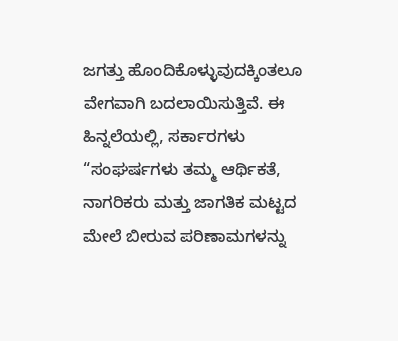ಜಗತ್ತು ಹೊಂದಿಕೊಳ್ಳುವುದಕ್ಕಿಂತಲೂ ವೇಗವಾಗಿ ಬದಲಾಯಿಸುತ್ತಿವೆ. ಈ ಹಿನ್ನಲೆಯಲ್ಲಿ, ಸರ್ಕಾರಗಳು “ಸಂಘರ್ಷಗಳು ತಮ್ಮ ಆರ್ಥಿಕತೆ, ನಾಗರಿಕರು ಮತ್ತು ಜಾಗತಿಕ ಮಟ್ಟದ ಮೇಲೆ ಬೀರುವ ಪರಿಣಾಮಗಳನ್ನು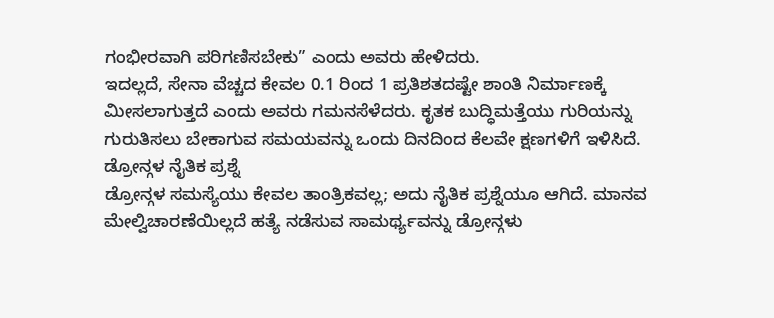ಗಂಭೀರವಾಗಿ ಪರಿಗಣಿಸಬೇಕು” ಎಂದು ಅವರು ಹೇಳಿದರು.
ಇದಲ್ಲದೆ, ಸೇನಾ ವೆಚ್ಚದ ಕೇವಲ 0.1 ರಿಂದ 1 ಪ್ರತಿಶತದಷ್ಟೇ ಶಾಂತಿ ನಿರ್ಮಾಣಕ್ಕೆ ಮೀಸಲಾಗುತ್ತದೆ ಎಂದು ಅವರು ಗಮನಸೆಳೆದರು. ಕೃತಕ ಬುದ್ಧಿಮತ್ತೆಯು ಗುರಿಯನ್ನು ಗುರುತಿಸಲು ಬೇಕಾಗುವ ಸಮಯವನ್ನು ಒಂದು ದಿನದಿಂದ ಕೆಲವೇ ಕ್ಷಣಗಳಿಗೆ ಇಳಿಸಿದೆ.
ಡ್ರೋನ್ಗಳ ನೈತಿಕ ಪ್ರಶ್ನೆ
ಡ್ರೋನ್ಗಳ ಸಮಸ್ಯೆಯು ಕೇವಲ ತಾಂತ್ರಿಕವಲ್ಲ; ಅದು ನೈತಿಕ ಪ್ರಶ್ನೆಯೂ ಆಗಿದೆ. ಮಾನವ ಮೇಲ್ವಿಚಾರಣೆಯಿಲ್ಲದೆ ಹತ್ಯೆ ನಡೆಸುವ ಸಾಮರ್ಥ್ಯವನ್ನು ಡ್ರೋನ್ಗಳು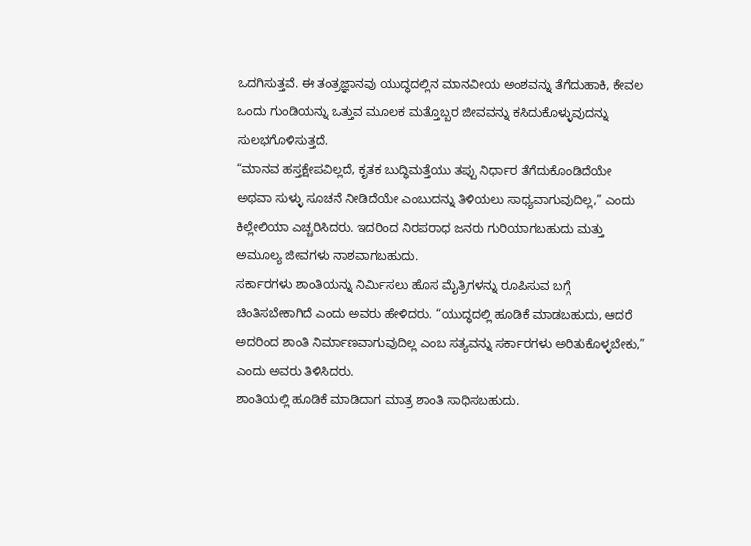ಒದಗಿಸುತ್ತವೆ. ಈ ತಂತ್ರಜ್ಞಾನವು ಯುದ್ಧದಲ್ಲಿನ ಮಾನವೀಯ ಅಂಶವನ್ನು ತೆಗೆದುಹಾಕಿ, ಕೇವಲ ಒಂದು ಗುಂಡಿಯನ್ನು ಒತ್ತುವ ಮೂಲಕ ಮತ್ತೊಬ್ಬರ ಜೀವವನ್ನು ಕಸಿದುಕೊಳ್ಳುವುದನ್ನು ಸುಲಭಗೊಳಿಸುತ್ತದೆ.
“ಮಾನವ ಹಸ್ತಕ್ಷೇಪವಿಲ್ಲದೆ, ಕೃತಕ ಬುದ್ಧಿಮತ್ತೆಯು ತಪ್ಪು ನಿರ್ಧಾರ ತೆಗೆದುಕೊಂಡಿದೆಯೇ ಅಥವಾ ಸುಳ್ಳು ಸೂಚನೆ ನೀಡಿದೆಯೇ ಎಂಬುದನ್ನು ತಿಳಿಯಲು ಸಾಧ್ಯವಾಗುವುದಿಲ್ಲ,” ಎಂದು ಕಿಲ್ಲೇಲಿಯಾ ಎಚ್ಚರಿಸಿದರು. ಇದರಿಂದ ನಿರಪರಾಧ ಜನರು ಗುರಿಯಾಗಬಹುದು ಮತ್ತು ಅಮೂಲ್ಯ ಜೀವಗಳು ನಾಶವಾಗಬಹುದು.
ಸರ್ಕಾರಗಳು ಶಾಂತಿಯನ್ನು ನಿರ್ಮಿಸಲು ಹೊಸ ಮೈತ್ರಿಗಳನ್ನು ರೂಪಿಸುವ ಬಗ್ಗೆ ಚಿಂತಿಸಬೇಕಾಗಿದೆ ಎಂದು ಅವರು ಹೇಳಿದರು. “ಯುದ್ಧದಲ್ಲಿ ಹೂಡಿಕೆ ಮಾಡಬಹುದು, ಆದರೆ ಅದರಿಂದ ಶಾಂತಿ ನಿರ್ಮಾಣವಾಗುವುದಿಲ್ಲ ಎಂಬ ಸತ್ಯವನ್ನು ಸರ್ಕಾರಗಳು ಅರಿತುಕೊಳ್ಳಬೇಕು,” ಎಂದು ಅವರು ತಿಳಿಸಿದರು.
ಶಾಂತಿಯಲ್ಲಿ ಹೂಡಿಕೆ ಮಾಡಿದಾಗ ಮಾತ್ರ ಶಾಂತಿ ಸಾಧಿಸಬಹುದು.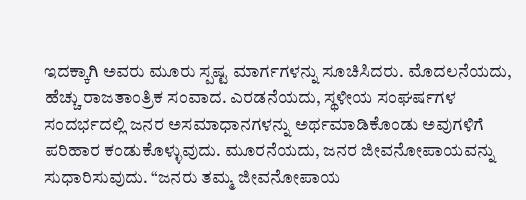ಇದಕ್ಕಾಗಿ ಅವರು ಮೂರು ಸ್ಪಷ್ಟ ಮಾರ್ಗಗಳನ್ನು ಸೂಚಿಸಿದರು. ಮೊದಲನೆಯದು, ಹೆಚ್ಚು ರಾಜತಾಂತ್ರಿಕ ಸಂವಾದ. ಎರಡನೆಯದು, ಸ್ಥಳೀಯ ಸಂಘರ್ಷಗಳ ಸಂದರ್ಭದಲ್ಲಿ ಜನರ ಅಸಮಾಧಾನಗಳನ್ನು ಅರ್ಥಮಾಡಿಕೊಂಡು ಅವುಗಳಿಗೆ ಪರಿಹಾರ ಕಂಡುಕೊಳ್ಳುವುದು. ಮೂರನೆಯದು, ಜನರ ಜೀವನೋಪಾಯವನ್ನು ಸುಧಾರಿಸುವುದು. “ಜನರು ತಮ್ಮ ಜೀವನೋಪಾಯ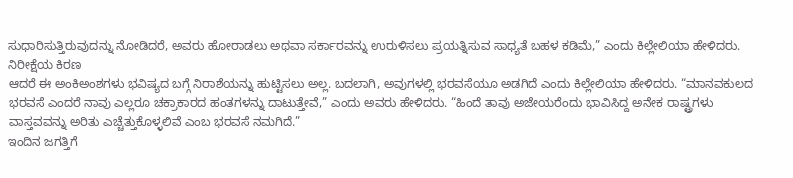ಸುಧಾರಿಸುತ್ತಿರುವುದನ್ನು ನೋಡಿದರೆ, ಅವರು ಹೋರಾಡಲು ಅಥವಾ ಸರ್ಕಾರವನ್ನು ಉರುಳಿಸಲು ಪ್ರಯತ್ನಿಸುವ ಸಾಧ್ಯತೆ ಬಹಳ ಕಡಿಮೆ,” ಎಂದು ಕಿಲ್ಲೇಲಿಯಾ ಹೇಳಿದರು.
ನಿರೀಕ್ಷೆಯ ಕಿರಣ
ಆದರೆ ಈ ಅಂಕಿಅಂಶಗಳು ಭವಿಷ್ಯದ ಬಗ್ಗೆ ನಿರಾಶೆಯನ್ನು ಹುಟ್ಟಿಸಲು ಅಲ್ಲ. ಬದಲಾಗಿ, ಅವುಗಳಲ್ಲಿ ಭರವಸೆಯೂ ಅಡಗಿದೆ ಎಂದು ಕಿಲ್ಲೇಲಿಯಾ ಹೇಳಿದರು. “ಮಾನವಕುಲದ ಭರವಸೆ ಎಂದರೆ ನಾವು ಎಲ್ಲರೂ ಚಕ್ರಾಕಾರದ ಹಂತಗಳನ್ನು ದಾಟುತ್ತೇವೆ,” ಎಂದು ಅವರು ಹೇಳಿದರು. “ಹಿಂದೆ ತಾವು ಅಜೇಯರೆಂದು ಭಾವಿಸಿದ್ದ ಅನೇಕ ರಾಷ್ಟ್ರಗಳು ವಾಸ್ತವವನ್ನು ಅರಿತು ಎಚ್ಚೆತ್ತುಕೊಳ್ಳಲಿವೆ ಎಂಬ ಭರವಸೆ ನಮಗಿದೆ.”
ಇಂದಿನ ಜಗತ್ತಿಗೆ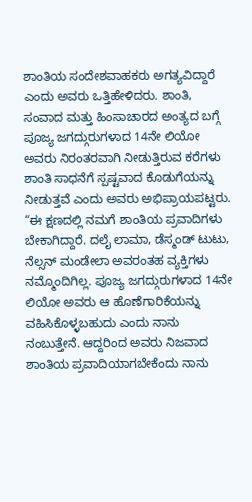ಶಾಂತಿಯ ಸಂದೇಶವಾಹಕರು ಅಗತ್ಯವಿದ್ದಾರೆ ಎಂದು ಅವರು ಒತ್ತಿಹೇಳಿದರು. ಶಾಂತಿ, ಸಂವಾದ ಮತ್ತು ಹಿಂಸಾಚಾರದ ಅಂತ್ಯದ ಬಗ್ಗೆ ಪೂಜ್ಯ ಜಗದ್ಗುರುಗಳಾದ 14ನೇ ಲಿಯೋ ಅವರು ನಿರಂತರವಾಗಿ ನೀಡುತ್ತಿರುವ ಕರೆಗಳು ಶಾಂತಿ ಸಾಧನೆಗೆ ಸ್ಪಷ್ಟವಾದ ಕೊಡುಗೆಯನ್ನು ನೀಡುತ್ತವೆ ಎಂದು ಅವರು ಅಭಿಪ್ರಾಯಪಟ್ಟರು.
“ಈ ಕ್ಷಣದಲ್ಲಿ ನಮಗೆ ಶಾಂತಿಯ ಪ್ರವಾದಿಗಳು ಬೇಕಾಗಿದ್ದಾರೆ. ದಲೈ ಲಾಮಾ, ಡೆಸ್ಮಂಡ್ ಟುಟು, ನೆಲ್ಸನ್ ಮಂಡೇಲಾ ಅವರಂತಹ ವ್ಯಕ್ತಿಗಳು ನಮ್ಮೊಂದಿಗಿಲ್ಲ. ಪೂಜ್ಯ ಜಗದ್ಗುರುಗಳಾದ 14ನೇ ಲಿಯೋ ಅವರು ಆ ಹೊಣೆಗಾರಿಕೆಯನ್ನು ವಹಿಸಿಕೊಳ್ಳಬಹುದು ಎಂದು ನಾನು ನಂಬುತ್ತೇನೆ. ಆದ್ದರಿಂದ ಅವರು ನಿಜವಾದ ಶಾಂತಿಯ ಪ್ರವಾದಿಯಾಗಬೇಕೆಂದು ನಾನು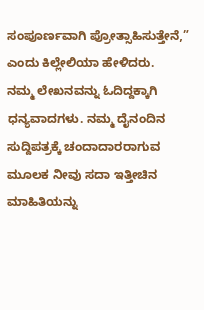ಸಂಪೂರ್ಣವಾಗಿ ಪ್ರೋತ್ಸಾಹಿಸುತ್ತೇನೆ,” ಎಂದು ಕಿಲ್ಲೇಲಿಯಾ ಹೇಳಿದರು.
ನಮ್ಮ ಲೇಖನವನ್ನು ಓದಿದ್ದಕ್ಕಾಗಿ ಧನ್ಯವಾದಗಳು. ನಮ್ಮ ದೈನಂದಿನ ಸುದ್ದಿಪತ್ರಕ್ಕೆ ಚಂದಾದಾರರಾಗುವ ಮೂಲಕ ನೀವು ಸದಾ ಇತ್ತೀಚಿನ ಮಾಹಿತಿಯನ್ನು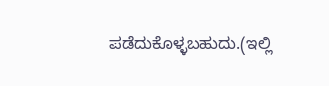ಪಡೆದುಕೊಳ್ಳಬಹುದು.(ಇಲ್ಲಿ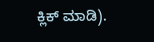ಕ್ಲಿಕ್ ಮಾಡಿ).